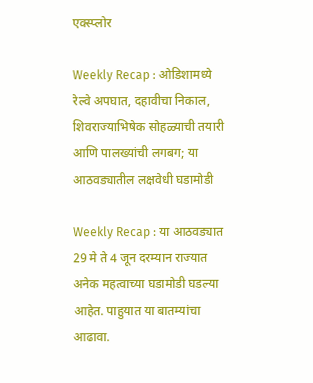एक्स्प्लोर

Weekly Recap : ओडिशामध्ये रेल्वे अपघात, दहावीचा निकाल, शिवराज्याभिषेक सोहळ्याची तयारी आणि पालख्यांची लगबग; या आठवड्यातील लक्षवेधी घडामोडी

Weekly Recap : या आठवड्यात 29 मे ते 4 जून दरम्यान राज्यात अनेक महत्वाच्या घडामोडी घडल्या आहेत. पाहुयात या बातम्यांचा आढावा.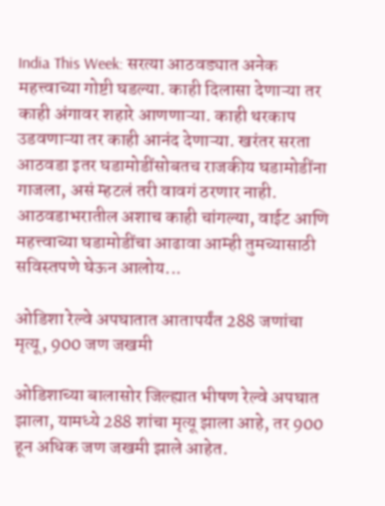India This Week: सरत्या आठवड्यात अनेक महत्त्वाच्या गोष्टी घडल्या. काही दिलासा देणाऱ्या तर काही अंगावर शहारे आणणाऱ्या. काही थरकाप उडवणाऱ्या तर काही आनंद देणाऱ्या. खरंतर सरता आठवडा इतर घडामोडींसोबतच राजकीय घडामोडींना गाजला, असं म्हटलं तरी वावगं ठरणार नाही. आठवडाभरातील अशाच काही चांगल्या, वाईट आणि महत्त्वाच्या घडामोडींचा आढावा आम्ही तुमच्यासाठी सविस्तपणे घेऊन आलोय...

ओडिशा रेल्वे अपघातात आतापर्यंत 288 जणांचा मृत्यू, 900 जण जखमी

ओडिशाच्या बालासोर जिल्ह्यात भीषण रेल्वे अपघात झाला, यामध्ये 288 शांचा मृत्यू झाला आहे, तर 900 हून अधिक जण जखमी झाले आहेत.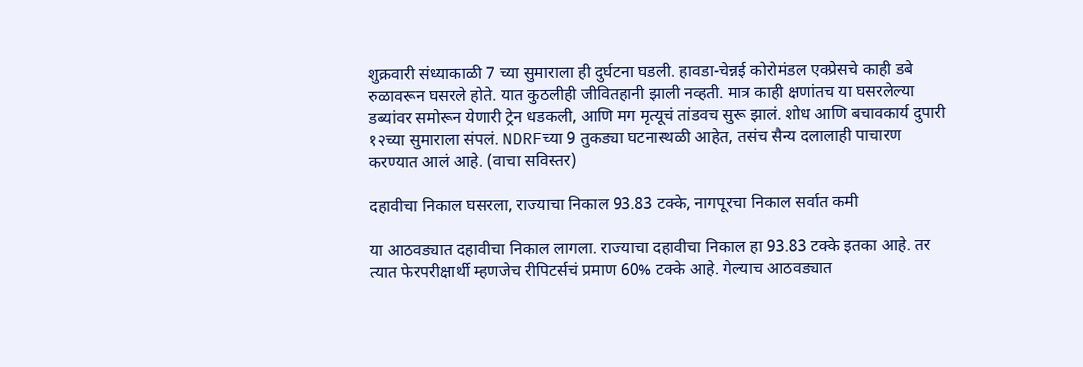शुक्रवारी संध्याकाळी 7 च्या सुमाराला ही दुर्घटना घडली. हावडा-चेन्नई कोरोमंडल एक्प्रेसचे काही डबे रुळावरून घसरले होते. यात कुठलीही जीवितहानी झाली नव्हती. मात्र काही क्षणांतच या घसरलेल्या डब्यांवर समोरून येणारी ट्रेन धडकली, आणि मग मृत्यूचं तांडवच सुरू झालं. शोध आणि बचावकार्य दुपारी १२च्या सुमाराला संपलं. NDRFच्या 9 तुकड्या घटनास्थळी आहेत, तसंच सैन्य दलालाही पाचारण करण्यात आलं आहे. (वाचा सविस्तर)

दहावीचा निकाल घसरला, राज्याचा निकाल 93.83 टक्के, नागपूरचा निकाल सर्वात कमी

या आठवड्यात दहावीचा निकाल लागला. राज्याचा दहावीचा निकाल हा 93.83 टक्के इतका आहे. तर त्यात फेरपरीक्षार्थी म्हणजेच रीपिटर्सचं प्रमाण 60% टक्के आहे. गेल्याच आठवड्यात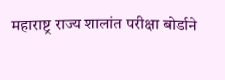महाराष्ट्र राज्य शालांत परीक्षा बोर्डाने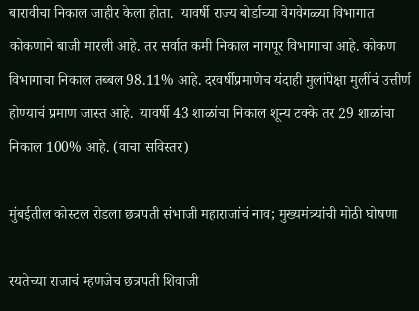बारावीचा निकाल जाहीर केला होता.  यावर्षी राज्य बोर्डाच्या वेगवेगळ्या विभागात कोकणाने बाजी मारली आहे. तर सर्वात कमी निकाल नागपूर विभागाचा आहे. कोकण विभागाचा निकाल तब्बल 98.11% आहे. दरवर्षीप्रमाणेच यंदाही मुलांपेक्षा मुलींचं उत्तीर्ण होण्याचं प्रमाण जास्त आहे.  यावर्षी 43 शाळांचा निकाल शून्य टक्के तर 29 शाळांचा निकाल 100% आहे. (वाचा सविस्तर)

मुंबईतील कोस्टल रोडला छत्रपती संभाजी महाराजांचं नाव; मुख्यमंत्र्यांची मोठी घोषणा

रयतेच्या राजाचं म्हणजेच छत्रपती शिवाजी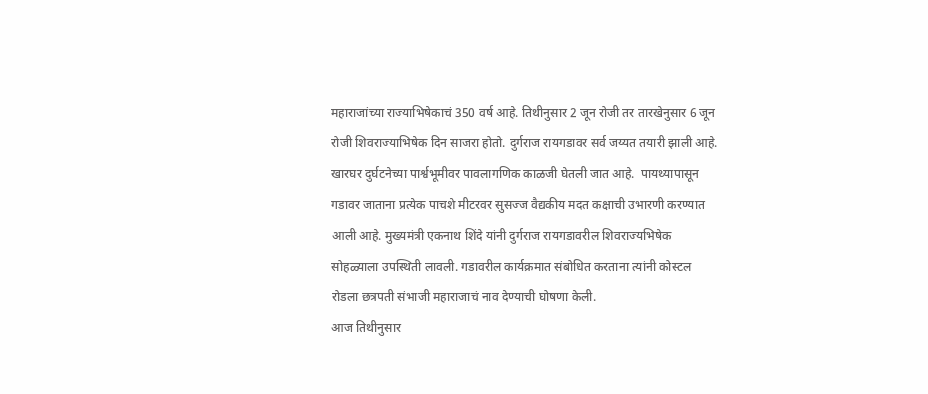महाराजांच्या राज्याभिषेकाचं 350 वर्ष आहे. तिथीनुसार 2 जून रोजी तर तारखेनुसार 6 जून रोजी शिवराज्याभिषेक दिन साजरा होतो. दुर्गराज रायगडावर सर्व जय्यत तयारी झाली आहे. खारघर दुर्घटनेच्या पार्श्वभूमीवर पावलागणिक काळजी घेतली जात आहे.  पायथ्यापासून गडावर जाताना प्रत्येक पाचशे मीटरवर सुसज्ज वैद्यकीय मदत कक्षाची उभारणी करण्यात आली आहे. मुख्यमंत्री एकनाथ शिंदे यांनी दुर्गराज रायगडावरील शिवराज्यभिषेक सोहळ्याला उपस्थिती लावली. गडावरील कार्यक्रमात संबोधित करताना त्यांनी कोस्टल रोडला छत्रपती संभाजी महाराजाचं नाव देण्याची घोषणा केली.
आज तिथीनुसार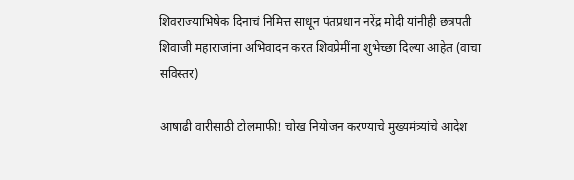शिवराज्याभिषेक दिनाचं निमित्त साधून पंतप्रधान नरेंद्र मोदी यांनीही छत्रपती शिवाजी महाराजांना अभिवादन करत शिवप्रेमींना शुभेच्छा दिल्या आहेत (वाचा सविस्तर)

आषाढी वारीसाठी टोलमाफी! चोख नियोजन करण्याचे मुख्यमंत्र्यांचे आदेश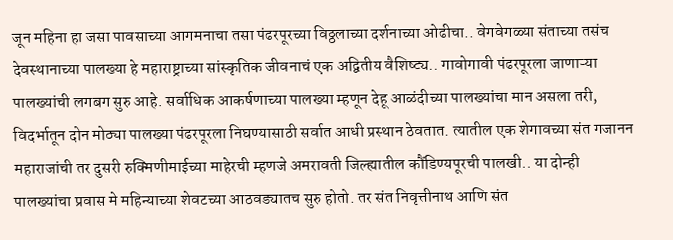जून महिना हा जसा पावसाच्या आगमनाचा तसा पंढरपूरच्या विठ्ठलाच्या दर्शनाच्या ओढीचा.. वेगवेगळ्या संताच्या तसंच देवस्थानाच्या पालख्या हे महाराष्ट्राच्या सांस्कृतिक जीवनाचं एक अद्वितीय वैशिष्ट्य.. गावोगावी पंढरपूरला जाणाऱ्या पालख्यांची लगबग सुरु आहे. सर्वाधिक आकर्षणाच्या पालख्या म्हणून देहू आळंदीच्या पालख्यांचा मान असला तरी, विदर्भातून दोन मोठ्या पालख्या पंढरपूरला निघण्यासाठी सर्वात आधी प्रस्थान ठेवतात. त्यातील एक शेगावच्या संत गजानन महाराजांची तर दुसरी रुक्मिणीमाईच्या माहेरची म्हणजे अमरावती जिल्ह्यातील कौंडिण्यपूरची पालखी.. या दोन्ही पालख्यांचा प्रवास मे महिन्याच्या शेवटच्या आठवड्यातच सुरु होतो. तर संत निवृत्तीनाथ आणि संत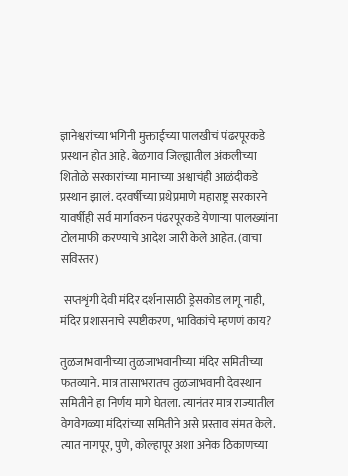ज्ञानेश्वरांच्या भगिनी मुक्ताईच्या पालखीचं पंढरपूरकडे प्रस्थान होत आहे. बेळगाव जिल्ह्यातील अंकलीच्या शितोळे सरकारांच्या मानाच्या अश्वाचंही आळंदीकडे प्रस्थान झालं. दरवर्षीच्या प्रथेप्रमाणे महाराष्ट्र सरकारने यावर्षीही सर्व मार्गावरुन पंढरपूरकडे येणाऱ्या पालख्यांना टोलमाफी करण्याचे आदेश जारी केले आहेत. (वाचा सविस्तर)

 सप्तशृंगी देवी मंदिर दर्शनासाठी ड्रेसकोड लागू नाही, मंदिर प्रशासनाचे स्पष्टीकरण, भाविकांचे म्हणणं काय?

तुळजाभवानीच्या तुळजाभवानीच्या मंदिर समितीच्या फतव्याने. मात्र तासाभरातच तुळजाभवानी देवस्थान समितीने हा निर्णय मागे घेतला. त्यानंतर मात्र राज्यातील वेगवेगळ्या मंदिरांच्या समितीने असे प्रस्ताव संमत केले. त्यात नागपूर, पुणे, कोल्हापूर अशा अनेक ठिकाणच्या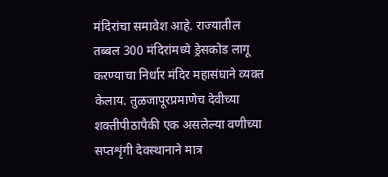मंदिरांचा समावेश आहे. राज्यातील तब्बल 300 मंदिरांमध्ये ड्रेसकोड लागू करण्याचा निर्धार मंदिर महासंघाने व्यक्त केलाय. तुळजापूरप्रमाणेच देवीच्या शक्तीपीठापैकी एक असलेल्या वणीच्या सप्तशृंगी देवस्थानाने मात्र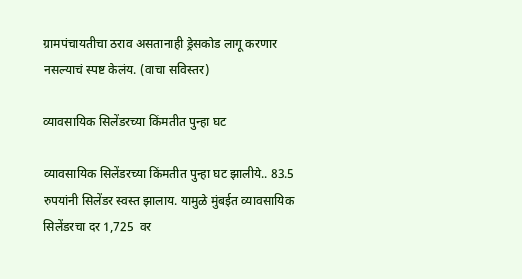ग्रामपंचायतीचा ठराव असतानाही ड्रेसकोड लागू करणार नसल्याचं स्पष्ट केलंय. (वाचा सविस्तर)

व्यावसायिक सिलेंडरच्या किंमतीत पुन्हा घट

व्यावसायिक सिलेंडरच्या किंमतीत पुन्हा घट झालीये.. 83.5 रुपयांनी सिलेंडर स्वस्त झालाय. यामुळे मुंबईत व्यावसायिक सिलेंडरचा दर 1,725  वर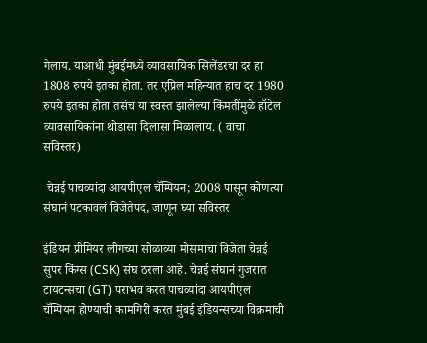गेलाय. याआधी मुंबईमध्ये व्यावसायिक सिलेंडरचा दर हा 1808 रुपये इतका होता. तर एप्रिल महिन्यात हाच दर 1980 रुपये इतका होता तसंच या स्वस्त झालेल्या किंमतींमुळे हॉटेल व्यावसायिकांना थोडासा दिलासा मिळालाय. ( वाचा सविस्तर)

 चेन्नई पाचव्यांदा आयपीएल चॅम्पियन; 2008 पासून कोणत्या संघानं पटकावलं विजेतेपद, जाणून घ्या सविस्तर

इंडियन प्रीमियर लीगच्या सोळाव्या मोसमाचा विजेता चेन्नई सुपर किंग्स (CSK) संघ ठरला आहे. चेन्नई संघानं गुजरात टायटन्सचा (GT) पराभव करत पाचव्यांदा आयपीएल चॅम्पियन होण्याची कामगिरी करत मुंबई इंडियन्सच्या विक्रमाची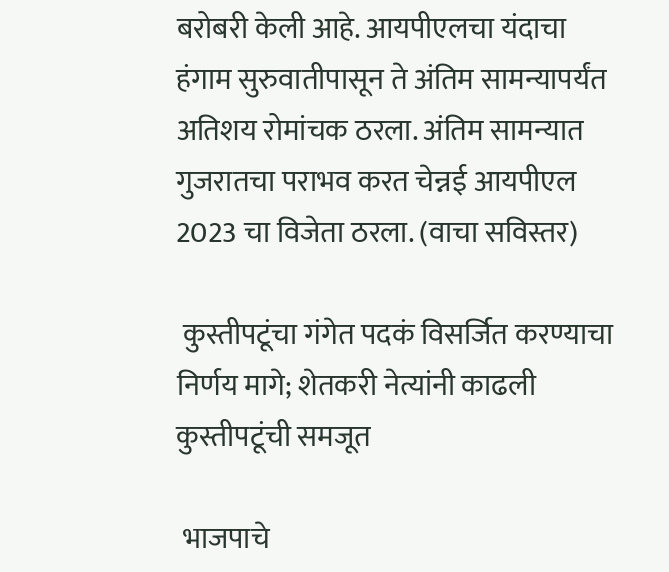बरोबरी केली आहे. आयपीएलचा यंदाचा हंगाम सुरुवातीपासून ते अंतिम सामन्यापर्यंत अतिशय रोमांचक ठरला. अंतिम सामन्यात गुजरातचा पराभव करत चेन्नई आयपीएल 2023 चा विजेता ठरला. (वाचा सविस्तर)

 कुस्तीपटूंचा गंगेत पदकं विसर्जित करण्याचा निर्णय मागे; शेतकरी नेत्यांनी काढली कुस्तीपटूंची समजूत

 भाजपाचे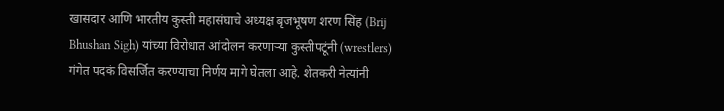खासदार आणि भारतीय कुस्ती महासंघाचे अध्यक्ष बृजभूषण शरण सिंह (Brij Bhushan Sigh) यांच्या विरोधात आंदोलन करणाऱ्या कुस्तीपटूंनी (wrestlers) गंगेत पदकं विसर्जित करण्याचा निर्णय मागे घेतला आहे. शेतकरी नेत्यांनी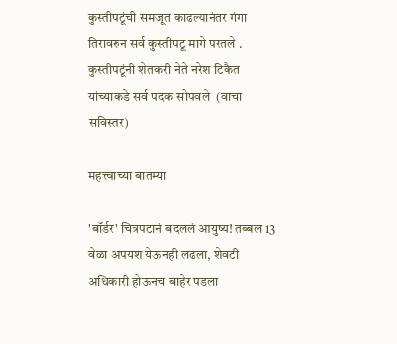कुस्तीपटूंची समजूत काढल्यानंतर गंगा तिरावरुन सर्व कुस्तीपटू मागे परतले . कुस्तीपटूंनी शेतकरी नेते नरेश टिकैत यांच्याकडे सर्व पदक सोपवले  (वाचा सविस्तर)

महत्त्वाच्या बातम्या

'बॉर्डर' चित्रपटानं बदललं आयुष्य! तब्बल 13 वेळा अपयश येऊनही लढला, शेवटी अधिकारी होऊनच बाहेर पडला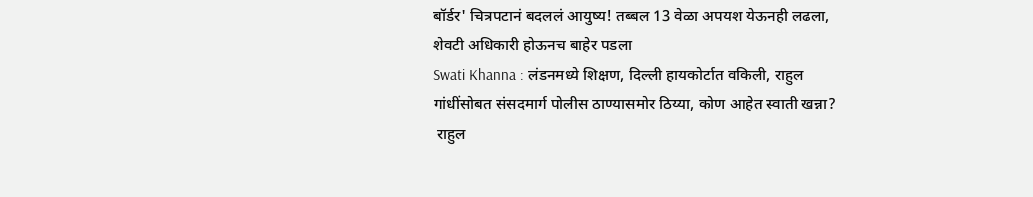बॉर्डर' चित्रपटानं बदललं आयुष्य! तब्बल 13 वेळा अपयश येऊनही लढला, शेवटी अधिकारी होऊनच बाहेर पडला
Swati Khanna : लंडनमध्ये शिक्षण, दिल्ली हायकोर्टात वकिली, राहुल गांधींसोबत संसदमार्ग पोलीस ठाण्यासमोर ठिय्या, कोण आहेत स्वाती खन्ना?
 राहुल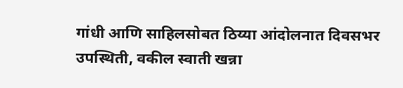गांधी आणि साहिलसोबत ठिय्या आंदोलनात दिवसभर उपस्थिती, वकील स्वाती खन्ना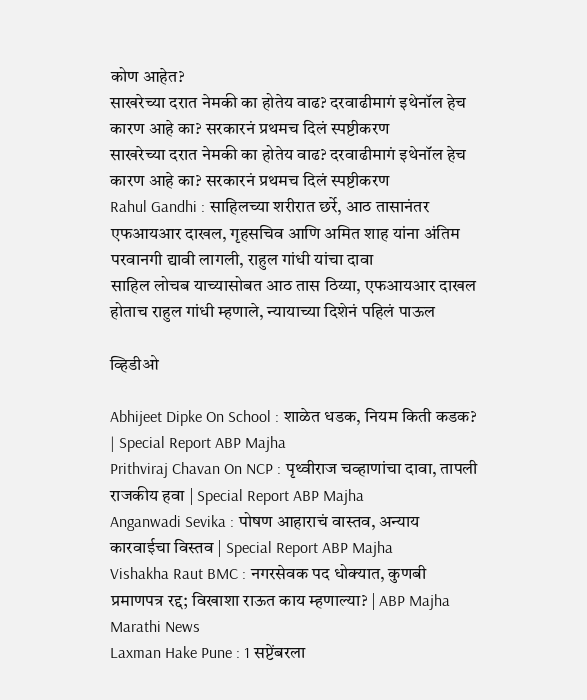कोण आहेत?
साखरेच्या दरात नेमकी का होतेय वाढ? दरवाढीमागं इथेनॉल हेच कारण आहे का? सरकारनं प्रथमच दिलं स्पष्टीकरण
साखरेच्या दरात नेमकी का होतेय वाढ? दरवाढीमागं इथेनॉल हेच कारण आहे का? सरकारनं प्रथमच दिलं स्पष्टीकरण
Rahul Gandhi : साहिलच्या शरीरात छर्रे, आठ तासानंतर एफआयआर दाखल, गृहसचिव आणि अमित शाह यांना अंतिम परवानगी द्यावी लागली, राहुल गांधी यांचा दावा
साहिल लोचब याच्यासोबत आठ तास ठिय्या, एफआयआर दाखल होताच राहुल गांधी म्हणाले, न्यायाच्या दिशेनं पहिलं पाऊल

व्हिडीओ

Abhijeet Dipke On School : शाळेत धडक, नियम किती कडक? | Special Report ABP Majha
Prithviraj Chavan On NCP : पृथ्वीराज चव्हाणांचा दावा, तापली राजकीय हवा | Special Report ABP Majha
Anganwadi Sevika : पोषण आहाराचं वास्तव, अन्याय कारवाईचा विस्तव | Special Report ABP Majha
Vishakha Raut BMC : नगरसेवक पद धोक्यात, कुणबी प्रमाणपत्र रद्द; विखाशा राऊत काय म्हणाल्या? | ABP Majha Marathi News
Laxman Hake Pune : 1 सप्टेंबरला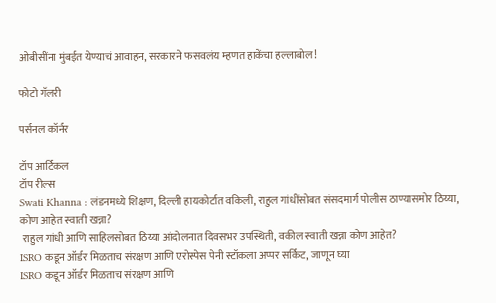ओबीसींना मुंबईत येण्याचं आवाहन, सरकारने फसवलंय म्हणत हाकेंचा हल्लाबोल!

फोटो गॅलरी

पर्सनल कॉर्नर

टॉप आर्टिकल
टॉप रील्स
Swati Khanna : लंडनमध्ये शिक्षण, दिल्ली हायकोर्टात वकिली, राहुल गांधींसोबत संसदमार्ग पोलीस ठाण्यासमोर ठिय्या, कोण आहेत स्वाती खन्ना?
 राहुल गांधी आणि साहिलसोबत ठिय्या आंदोलनात दिवसभर उपस्थिती, वकील स्वाती खन्ना कोण आहेत?
ISRO कडून ऑर्डर मिळताच संरक्षण आणि एरोस्पेस पेनी स्टॉकला अप्पर सर्किट, जाणून घ्या
ISRO कडून ऑर्डर मिळताच संरक्षण आणि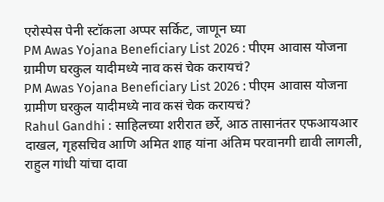एरोस्पेस पेनी स्टॉकला अप्पर सर्किट, जाणून घ्या
PM Awas Yojana Beneficiary List 2026 : पीएम आवास योजना ग्रामीण घरकुल यादीमध्ये नाव कसं चेक करायचं?
PM Awas Yojana Beneficiary List 2026 : पीएम आवास योजना ग्रामीण घरकुल यादीमध्ये नाव कसं चेक करायचं?
Rahul Gandhi : साहिलच्या शरीरात छर्रे, आठ तासानंतर एफआयआर दाखल, गृहसचिव आणि अमित शाह यांना अंतिम परवानगी द्यावी लागली, राहुल गांधी यांचा दावा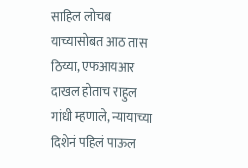साहिल लोचब याच्यासोबत आठ तास ठिय्या, एफआयआर दाखल होताच राहुल गांधी म्हणाले, न्यायाच्या दिशेनं पहिलं पाऊल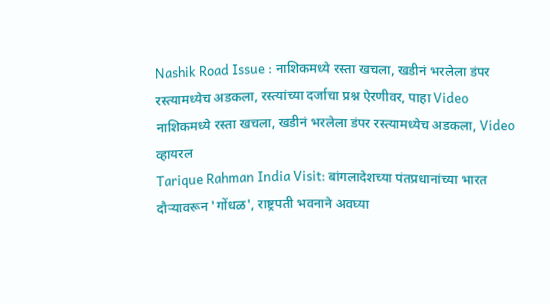Nashik Road Issue : नाशिकमध्ये रस्ता खचला, खडीनं भरलेला डंपर रस्त्यामध्येच अडकला, रस्त्यांच्या दर्जाचा प्रश्न ऐरणीवर, पाहा Video
नाशिकमध्ये रस्ता खचला, खडीनं भरलेला डंपर रस्त्यामध्येच अडकला, Video व्हायरल
Tarique Rahman India Visit: बांगलादेशच्या पंतप्रधानांच्या भारत दौऱ्यावरून 'गोंधळ', राष्ट्रपती भवनाने अवघ्या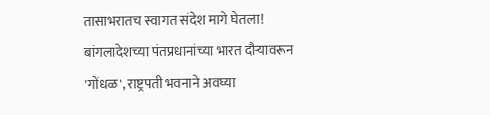तासाभरातच स्वागत संदेश मागे घेतला!
बांगलादेशच्या पंतप्रधानांच्या भारत दौऱ्यावरून 'गोंधळ', राष्ट्रपती भवनाने अवघ्या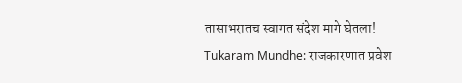तासाभरातच स्वागत संदेश मागे घेतला!
Tukaram Mundhe: राजकारणात प्रवेश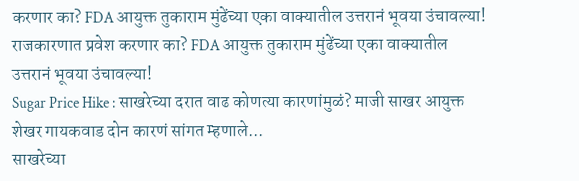करणार का? FDA आयुक्त तुकाराम मुंढेंच्या एका वाक्यातील उत्तरानं भूवया उंचावल्या!
राजकारणात प्रवेश करणार का? FDA आयुक्त तुकाराम मुंढेंच्या एका वाक्यातील उत्तरानं भूवया उंचावल्या!
Sugar Price Hike : साखरेच्या दरात वाढ कोणत्या कारणांमुळं? माजी साखर आयुक्त शेखर गायकवाड दोन कारणं सांगत म्हणाले...
साखरेच्या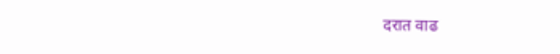दरात वाढ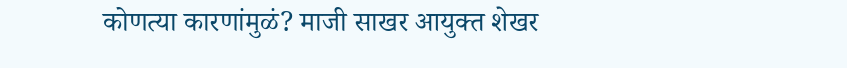कोणत्या कारणांमुळं? माजी साखर आयुक्त शेखर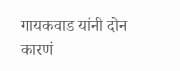गायकवाड यांनी दोन कारणं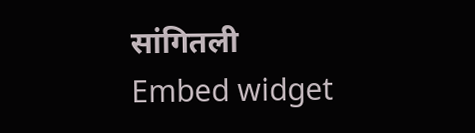सांगितली
Embed widget